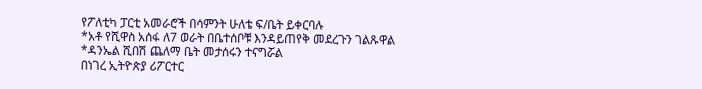የፖለቲካ ፓርቲ አመራሮች በሳምንት ሁለቴ ፍ/ቤት ይቀርባሉ
*አቶ የሺዋስ አሰፋ ለ7 ወራት በቤተሰቦቹ እንዳይጠየቅ መደረጉን ገልጹዋል
*ዳንኤል ሺበሽ ጨለማ ቤት መታሰሩን ተናግሯል
በነገረ ኢትዮጵያ ሪፖርተር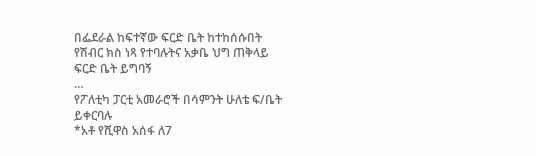በፌደራል ከፍተኛው ፍርድ ቤት ከተከሰሱበት የሽብር ክስ ነጻ የተባሉትና አቃቤ ህግ ጠቅላይ ፍርድ ቤት ይግባኝ
…
የፖለቲካ ፓርቲ አመራሮች በሳምንት ሁለቴ ፍ/ቤት ይቀርባሉ
*አቶ የሺዋስ አሰፋ ለ7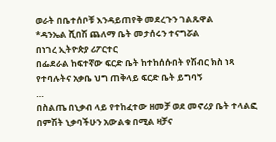ወራት በቤተሰቦቹ እንዳይጠየቅ መደረጉን ገልጹዋል
*ዳንኤል ሺበሽ ጨለማ ቤት መታሰሩን ተናግሯል
በነገረ ኢትዮጵያ ሪፖርተር
በፌደራል ከፍተኛው ፍርድ ቤት ከተከሰሱበት የሽብር ክስ ነጻ የተባሉትና አቃቤ ህግ ጠቅላይ ፍርድ ቤት ይግባኝ
…
በስልጤ በኒቃብ ላይ የተከፈተው ዘመቻ ወደ መኖሪያ ቤት ተላልፎ
በምሽት ኒቃባችሁን አውልቁ በሚል ዛቻና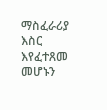ማስፈራሪያ እስር እየፈተጸመ መሆኑን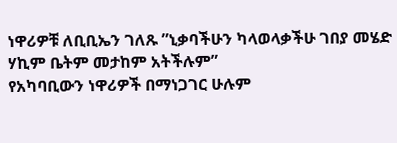ነዋሪዎቹ ለቢቢኤን ገለጹ ”ኒቃባችሁን ካላወላቃችሁ ገበያ መሄድ ሃኪም ቤትም መታከም አትችሉም”
የአካባቢውን ነዋሪዎች በማነጋገር ሁሉም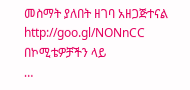መስማት ያለበት ዘገባ አዘጋጅተናል
http://goo.gl/NONnCC
በኮሚቴዎቻችን ላይ
…